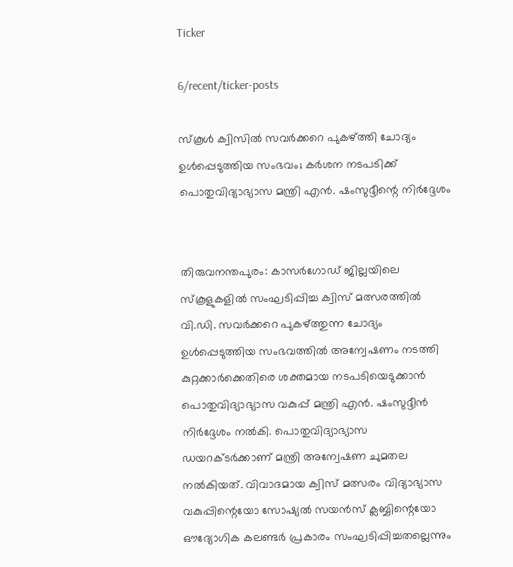Ticker

6/recent/ticker-posts

സ്കൂൾ ക്വിസിൽ സവർക്കറെ പുകഴ്ത്തി ചോദ്യം ഉൾപ്പെടുത്തിയ സംഭവം; കർശന നടപടിക്ക് പൊതുവിദ്യാഭ്യാസ മന്ത്രി എൻ. ഷംസുദ്ദീന്റെ നിർദ്ദേശം


തിരുവനന്തപുരം: കാസർഗോഡ് ജില്ലയിലെ സ്കൂളുകളിൽ സംഘടിപ്പിച്ച ക്വിസ് മത്സരത്തിൽ വി.ഡി. സവർക്കറെ പുകഴ്ത്തുന്ന ചോദ്യം ഉൾപ്പെടുത്തിയ സംഭവത്തിൽ അന്വേഷണം നടത്തി കുറ്റക്കാർക്കെതിരെ ശക്തമായ നടപടിയെടുക്കാൻ പൊതുവിദ്യാഭ്യാസ വകുപ്പ് മന്ത്രി എൻ. ഷംസുദ്ദീൻ നിർദ്ദേശം നൽകി. പൊതുവിദ്യാഭ്യാസ ഡയറക്ടർക്കാണ് മന്ത്രി അന്വേഷണ ചുമതല നൽകിയത്. വിവാദമായ ക്വിസ് മത്സരം വിദ്യാഭ്യാസ വകുപ്പിന്റെയോ സോഷ്യൽ സയൻസ് ക്ലബ്ബിന്റെയോ ഔദ്യോഗിക കലണ്ടർ പ്രകാരം സംഘടിപ്പിച്ചതല്ലെന്നും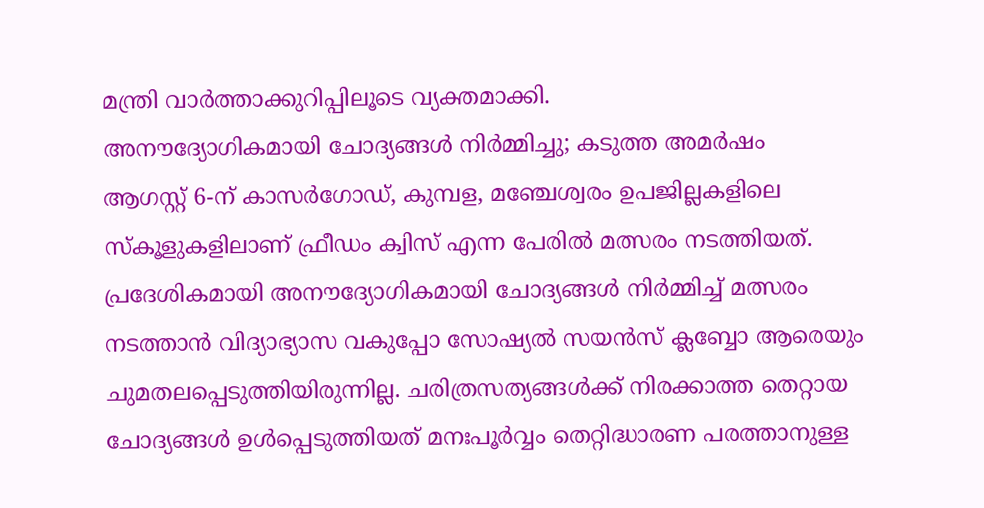മന്ത്രി വാർത്താക്കുറിപ്പിലൂടെ വ്യക്തമാക്കി.
അനൗദ്യോഗികമായി ചോദ്യങ്ങൾ നിർമ്മിച്ചു; കടുത്ത അമർഷം
ആഗസ്റ്റ് 6-ന് കാസർഗോഡ്, കുമ്പള, മഞ്ചേശ്വരം ഉപജില്ലകളിലെ സ്കൂളുകളിലാണ് ഫ്രീഡം ക്വിസ് എന്ന പേരിൽ മത്സരം നടത്തിയത്. പ്രദേശികമായി അനൗദ്യോഗികമായി ചോദ്യങ്ങൾ നിർമ്മിച്ച് മത്സരം നടത്താൻ വിദ്യാഭ്യാസ വകുപ്പോ സോഷ്യൽ സയൻസ് ക്ലബ്ബോ ആരെയും ചുമതലപ്പെടുത്തിയിരുന്നില്ല. ചരിത്രസത്യങ്ങൾക്ക് നിരക്കാത്ത തെറ്റായ ചോദ്യങ്ങൾ ഉൾപ്പെടുത്തിയത് മനഃപൂർവ്വം തെറ്റിദ്ധാരണ പരത്താനുള്ള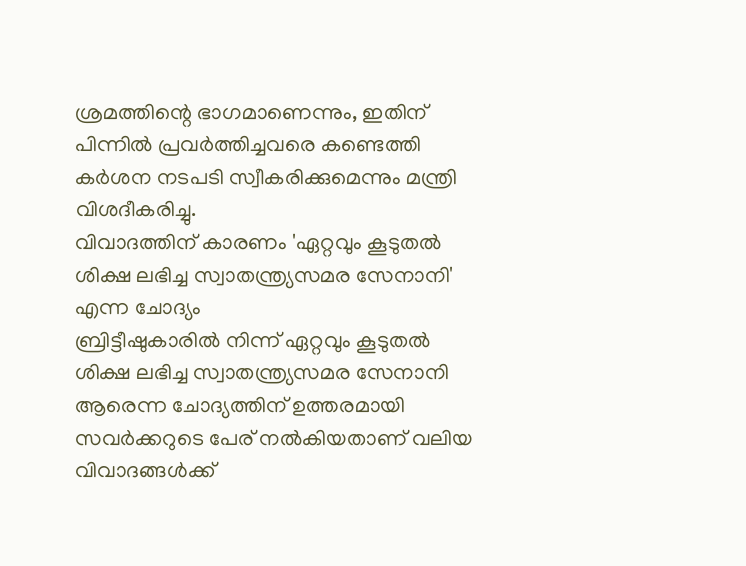ശ്രമത്തിന്റെ ഭാഗമാണെന്നും, ഇതിന് പിന്നിൽ പ്രവർത്തിച്ചവരെ കണ്ടെത്തി കർശന നടപടി സ്വീകരിക്കുമെന്നും മന്ത്രി വിശദീകരിച്ചു.
വിവാദത്തിന് കാരണം 'ഏറ്റവും കൂടുതൽ ശിക്ഷ ലഭിച്ച സ്വാതന്ത്ര്യസമര സേനാനി' എന്ന ചോദ്യം
ബ്രിട്ടീഷുകാരിൽ നിന്ന് ഏറ്റവും കൂടുതൽ ശിക്ഷ ലഭിച്ച സ്വാതന്ത്ര്യസമര സേനാനി ആരെന്ന ചോദ്യത്തിന് ഉത്തരമായി സവർക്കറുടെ പേര് നൽകിയതാണ് വലിയ വിവാദങ്ങൾക്ക്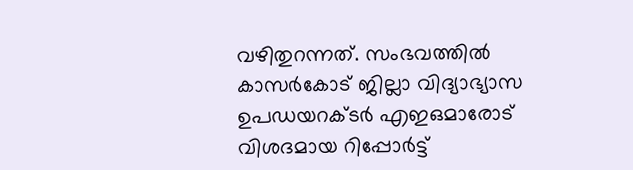വഴിതുറന്നത്. സംഭവത്തിൽ കാസർകോട് ജില്ലാ വിദ്യാഭ്യാസ ഉപഡയറക്ടർ എഇഒമാരോട് വിശദമായ റിപ്പോർട്ട്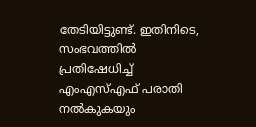തേടിയിട്ടുണ്ട്. ഇതിനിടെ, സംഭവത്തിൽ പ്രതിഷേധിച്ച് എംഎസ്എഫ് പരാതി നൽകുകയും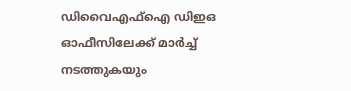ഡിവൈഎഫ്ഐ ഡിഇഒ ഓഫീസിലേക്ക് മാർച്ച് നടത്തുകയും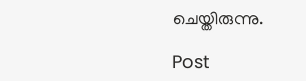ചെയ്തിരുന്നു.

Post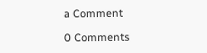a Comment

0 Comments